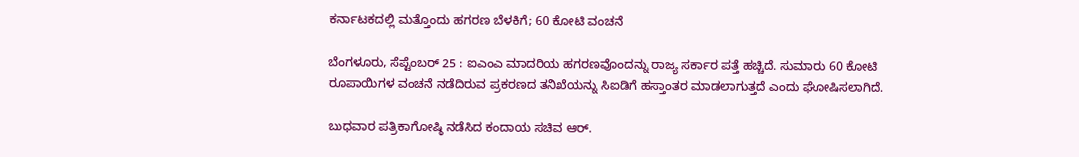ಕರ್ನಾಟಕದಲ್ಲಿ ಮತ್ತೊಂದು ಹಗರಣ ಬೆಳಕಿಗೆ; 60 ಕೋಟಿ ವಂಚನೆ

ಬೆಂಗಳೂರು, ಸೆಪ್ಟೆಂಬರ್ 25 : ಐಎಂಎ ಮಾದರಿಯ ಹಗರಣವೊಂದನ್ನು ರಾಜ್ಯ ಸರ್ಕಾರ ಪತ್ತೆ ಹಚ್ಚಿದೆ. ಸುಮಾರು 60 ಕೋಟಿ ರೂಪಾಯಿಗಳ ವಂಚನೆ ನಡೆದಿರುವ ಪ್ರಕರಣದ ತನಿಖೆಯನ್ನು ಸಿಐಡಿಗೆ ಹಸ್ತಾಂತರ ಮಾಡಲಾಗುತ್ತದೆ ಎಂದು ಘೋಷಿಸಲಾಗಿದೆ.

ಬುಧವಾರ ಪತ್ರಿಕಾಗೋಷ್ಠಿ ನಡೆಸಿದ ಕಂದಾಯ ಸಚಿವ ಆರ್.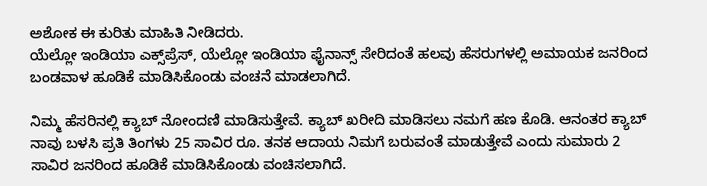ಅಶೋಕ ಈ ಕುರಿತು ಮಾಹಿತಿ ನೀಡಿದರು.
ಯೆಲ್ಲೋ ಇಂಡಿಯಾ ಎಕ್ಸ್‌ಪ್ರೆಸ್, ಯೆಲ್ಲೋ ಇಂಡಿಯಾ ಫೈನಾನ್ಸ್ ಸೇರಿದಂತೆ ಹಲವು ಹೆಸರುಗಳಲ್ಲಿ ಅಮಾಯಕ ಜನರಿಂದ ಬಂಡವಾಳ ಹೂಡಿಕೆ ಮಾಡಿಸಿಕೊಂಡು ವಂಚನೆ ಮಾಡಲಾಗಿದೆ.

ನಿಮ್ಮ ಹೆಸರಿನಲ್ಲಿ ಕ್ಯಾಬ್ ನೋಂದಣಿ ಮಾಡಿಸುತ್ತೇವೆ. ಕ್ಯಾಬ್ ಖರೀದಿ ಮಾಡಿಸಲು ನಮಗೆ ಹಣ ಕೊಡಿ. ಆನಂತರ ಕ್ಯಾಬ್ ನಾವು ಬಳಸಿ ಪ್ರತಿ ತಿಂಗಳು 25 ಸಾವಿರ ರೂ. ತನಕ ಆದಾಯ ನಿಮಗೆ ಬರುವಂತೆ ಮಾಡುತ್ತೇವೆ ಎಂದು ಸುಮಾರು 2 ಸಾವಿರ ಜನರಿಂದ ಹೂಡಿಕೆ ಮಾಡಿಸಿಕೊಂಡು ವಂಚಿಸಲಾಗಿದೆ.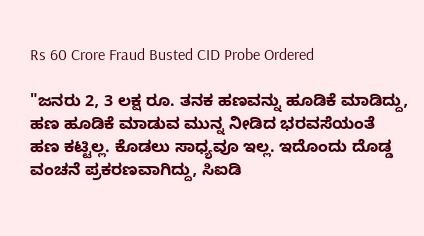Rs 60 Crore Fraud Busted CID Probe Ordered

"ಜನರು 2, 3 ಲಕ್ಷ ರೂ. ತನಕ ಹಣವನ್ನು ಹೂಡಿಕೆ ಮಾಡಿದ್ದು, ಹಣ ಹೂಡಿಕೆ ಮಾಡುವ ಮುನ್ನ ನೀಡಿದ ಭರವಸೆಯಂತೆ ಹಣ ಕಟ್ಟಿಲ್ಲ. ಕೊಡಲು ಸಾಧ್ಯವೂ ಇಲ್ಲ. ಇದೊಂದು ದೊಡ್ಡ ವಂಚನೆ ಪ್ರಕರಣವಾಗಿದ್ದು, ಸಿಐಡಿ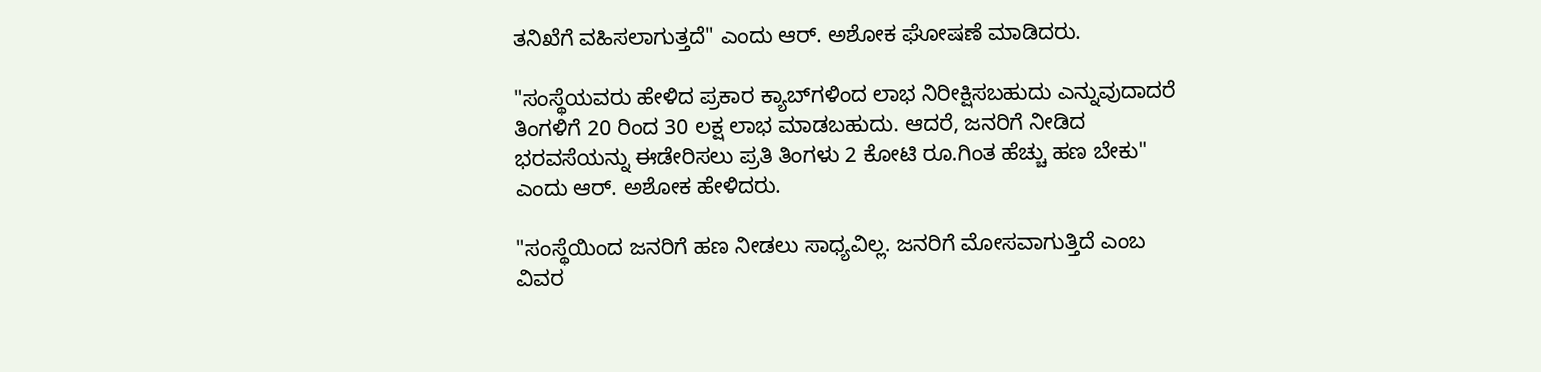ತನಿಖೆಗೆ ವಹಿಸಲಾಗುತ್ತದೆ" ಎಂದು ಆರ್. ಅಶೋಕ ಘೋಷಣೆ ಮಾಡಿದರು.

"ಸಂಸ್ಥೆಯವರು ಹೇಳಿದ ಪ್ರಕಾರ ಕ್ಯಾಬ್‌ಗಳಿಂದ ಲಾಭ ನಿರೀಕ್ಷಿಸಬಹುದು ಎನ್ನುವುದಾದರೆ ತಿಂಗಳಿಗೆ 20 ರಿಂದ 30 ಲಕ್ಷ ಲಾಭ ಮಾಡಬಹುದು. ಆದರೆ, ಜನರಿಗೆ ನೀಡಿದ ಭರವಸೆಯನ್ನು ಈಡೇರಿಸಲು ಪ್ರತಿ ತಿಂಗಳು 2 ಕೋಟಿ ರೂ.ಗಿಂತ ಹೆಚ್ಚು ಹಣ ಬೇಕು" ಎಂದು ಆರ್. ಅಶೋಕ ಹೇಳಿದರು.

"ಸಂಸ್ಥೆಯಿಂದ ಜನರಿಗೆ ಹಣ ನೀಡಲು ಸಾಧ್ಯವಿಲ್ಲ. ಜನರಿಗೆ ಮೋಸವಾಗುತ್ತಿದೆ ಎಂಬ ವಿವರ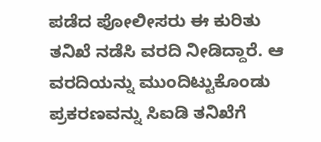ಪಡೆದ ಪೋಲೀಸರು ಈ ಕುರಿತು ತನಿಖೆ ನಡೆಸಿ ವರದಿ ನೀಡಿದ್ದಾರೆ. ಆ ವರದಿಯನ್ನು ಮುಂದಿಟ್ಟುಕೊಂಡು ಪ್ರಕರಣವನ್ನು ಸಿಐಡಿ ತನಿಖೆಗೆ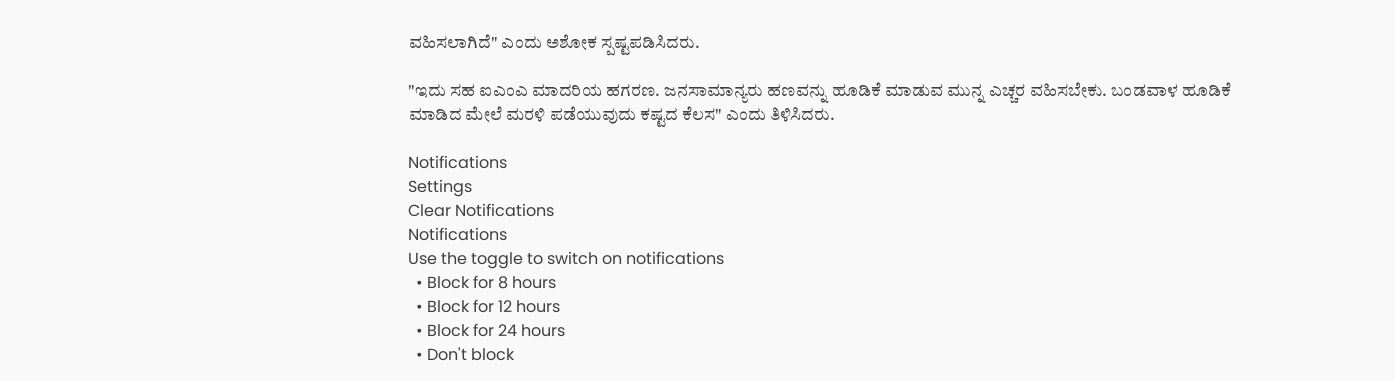ವಹಿಸಲಾಗಿದೆ" ಎಂದು ಅಶೋಕ ಸ್ಪಷ್ಟಪಡಿಸಿದರು.

"ಇದು ಸಹ ಐಎಂಎ ಮಾದರಿಯ ಹಗರಣ. ಜನಸಾಮಾನ್ಯರು ಹಣವನ್ನು ಹೂಡಿಕೆ ಮಾಡುವ ಮುನ್ನ ಎಚ್ಚರ ವಹಿಸಬೇಕು. ಬಂಡವಾಳ ಹೂಡಿಕೆ ಮಾಡಿದ ಮೇಲೆ ಮರಳಿ ಪಡೆಯುವುದು ಕಷ್ಟದ ಕೆಲಸ" ಎಂದು ತಿಳಿಸಿದರು.

Notifications
Settings
Clear Notifications
Notifications
Use the toggle to switch on notifications
  • Block for 8 hours
  • Block for 12 hours
  • Block for 24 hours
  • Don't block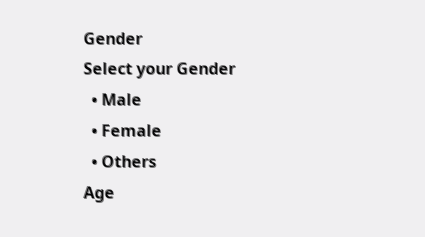Gender
Select your Gender
  • Male
  • Female
  • Others
Age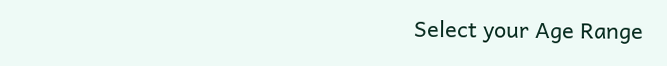Select your Age Range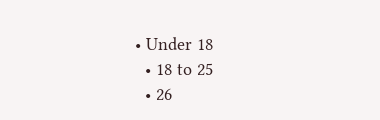• Under 18
  • 18 to 25
  • 26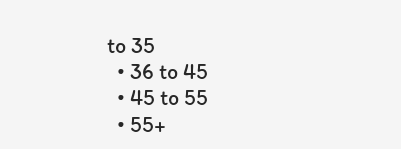to 35
  • 36 to 45
  • 45 to 55
  • 55+